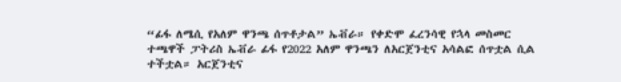“ፊፋ ለሜሲ የአለም ዋንጫ ሰጥቶታል” ኤቭራ። የቀድሞ ፈረንሳዊ የኋላ መስመር ተጫዋች ፓትሪስ ኤቭራ ፊፋ የ2022 አለም ዋንጫን ለአርጀንቲና አሳልፎ ሰጥቷል ሲል ተችቷል። አርጀንቲና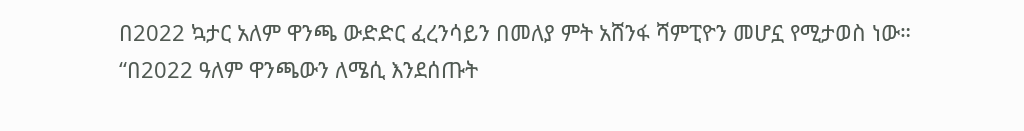በ2022 ኳታር አለም ዋንጫ ውድድር ፈረንሳይን በመለያ ምት አሸንፋ ሻምፒዮን መሆኗ የሚታወስ ነው።
“በ2022 ዓለም ዋንጫውን ለሜሲ እንደሰጡት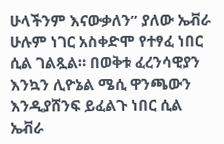ሁላችንም እናውቃለን” ያለው ኤቭራ ሁሉም ነገር አስቀድሞ የተፃፈ ነበር ሲል ገልጿል። በወቅቱ ፈረንሳዊያን እንኳን ሊዮኔል ሜሲ ዋንጫውን እንዲያሸንፍ ይፈልጉ ነበር ሲል ኤቭራ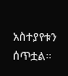አስተያየቱን ሰጥቷል።